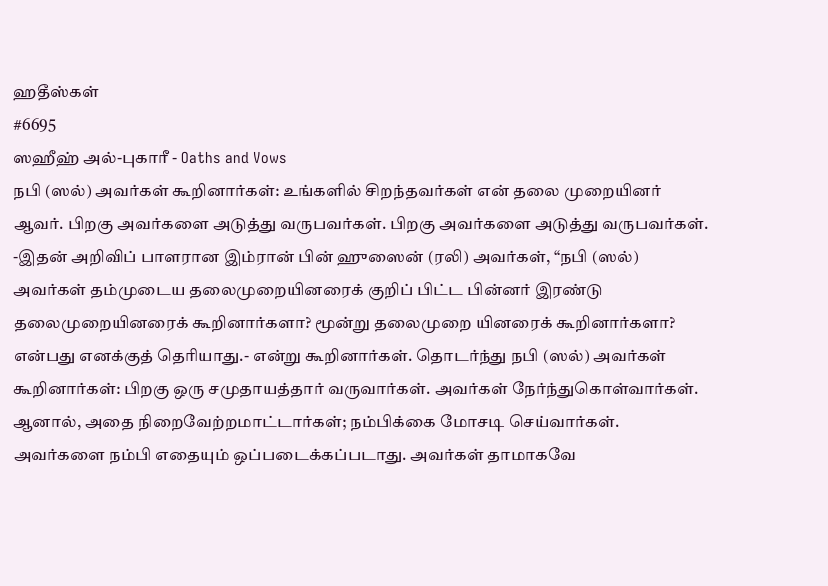ஹதீஸ்கள்
#6695
ஸஹீஹ் அல்-புகாரீ - Oaths and Vows
நபி (ஸல்) அவர்கள் கூறினார்கள்: உங்களில் சிறந்தவர்கள் என் தலை முறையினர் ஆவர். பிறகு அவர்களை அடுத்து வருபவர்கள். பிறகு அவர்களை அடுத்து வருபவர்கள். -இதன் அறிவிப் பாளரான இம்ரான் பின் ஹுஸைன் (ரலி) அவர்கள், “நபி (ஸல்) அவர்கள் தம்முடைய தலைமுறையினரைக் குறிப் பிட்ட பின்னர் இரண்டு தலைமுறையினரைக் கூறினார்களா? மூன்று தலைமுறை யினரைக் கூறினார்களா? என்பது எனக்குத் தெரியாது.- என்று கூறினார்கள். தொடர்ந்து நபி (ஸல்) அவர்கள் கூறினார்கள்: பிறகு ஒரு சமுதாயத்தார் வருவார்கள். அவர்கள் நேர்ந்துகொள்வார்கள். ஆனால், அதை நிறைவேற்றமாட்டார்கள்; நம்பிக்கை மோசடி செய்வார்கள். அவர்களை நம்பி எதையும் ஒப்படைக்கப்படாது. அவர்கள் தாமாகவே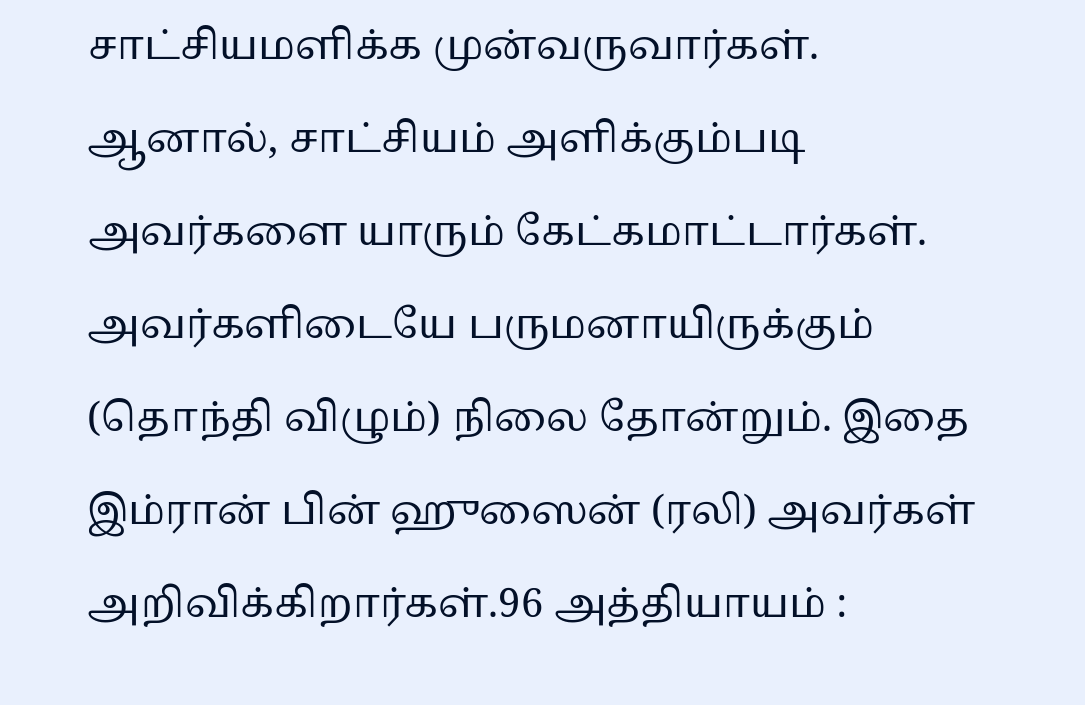சாட்சியமளிக்க முன்வருவார்கள். ஆனால், சாட்சியம் அளிக்கும்படி அவர்களை யாரும் கேட்கமாட்டார்கள். அவர்களிடையே பருமனாயிருக்கும் (தொந்தி விழும்) நிலை தோன்றும். இதை இம்ரான் பின் ஹுஸைன் (ரலி) அவர்கள் அறிவிக்கிறார்கள்.96 அத்தியாயம் :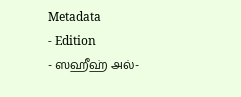Metadata
- Edition
- ஸஹீஹ் அல்-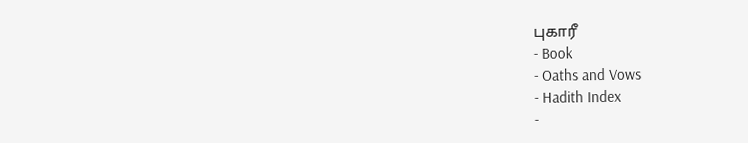புகாரீ
- Book
- Oaths and Vows
- Hadith Index
-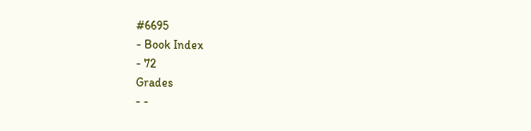#6695
- Book Index
- 72
Grades
- -